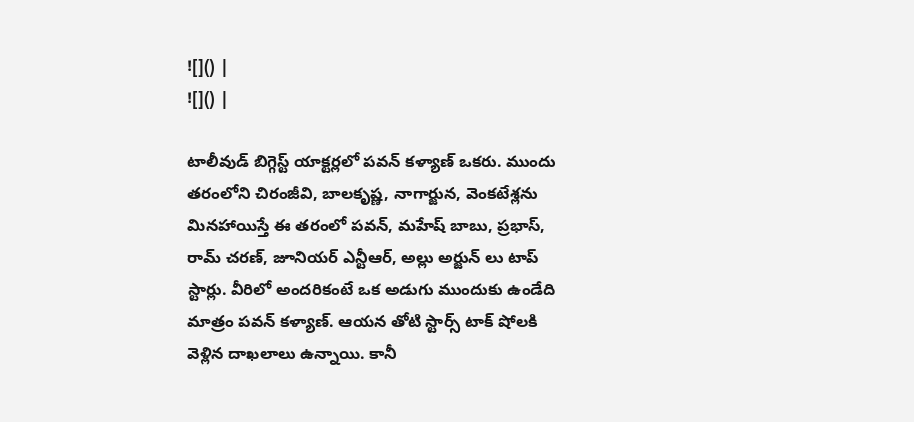![]() |
![]() |

టాలీవుడ్ బిగ్గెస్ట్ యాక్టర్లలో పవన్ కళ్యాణ్ ఒకరు. ముందు తరంలోని చిరంజీవి, బాలకృష్ణ, నాగార్జున, వెంకటేశ్లను మినహాయిస్తే ఈ తరంలో పవన్, మహేష్ బాబు, ప్రభాస్, రామ్ చరణ్, జూనియర్ ఎన్టీఆర్, అల్లు అర్జున్ లు టాప్ స్టార్లు. వీరిలో అందరికంటే ఒక అడుగు ముందుకు ఉండేది మాత్రం పవన్ కళ్యాణ్. ఆయన తోటి స్టార్స్ టాక్ షోలకి వెళ్లిన దాఖలాలు ఉన్నాయి. కానీ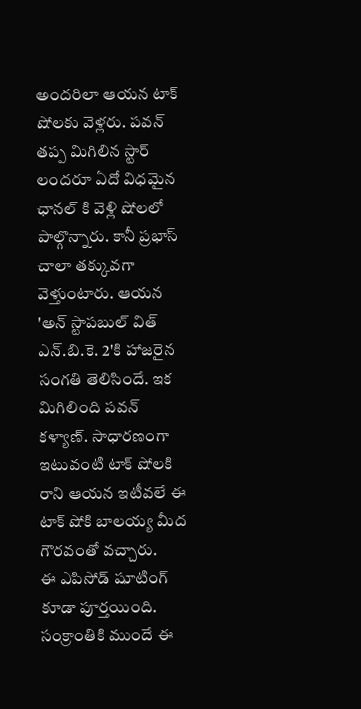అందరిలా ఆయన టాక్ షోలకు వెళ్లరు. పవన్ తప్ప మిగిలిన స్టార్ లందరూ ఏదో విధమైన ఛానల్ కి వెళ్లి షోలలో పాల్గొన్నారు. కానీ ప్రభాస్ చాలా తక్కువగా వెళ్తుంటారు. ఆయన 'అన్ స్టాపబుల్ విత్ ఎన్.బి.కె. 2'కి హాజరైన సంగతి తెలిసిందే. ఇక మిగిలింది పవన్ కళ్యాణ్. సాధారణంగా ఇటువంటి టాక్ షోలకి రాని ఆయన ఇటీవలే ఈ టాక్ షోకి బాలయ్య మీద గౌరవంతో వచ్చారు.
ఈ ఎపిసోడ్ షూటింగ్ కూడా పూర్తయింది. సంక్రాంతికి ముందే ఈ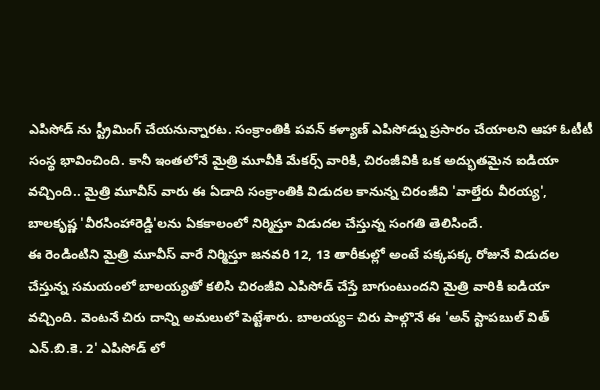ఎపిసోడ్ ను స్ట్రీమింగ్ చేయనున్నారట. సంక్రాంతికి పవన్ కళ్యాణ్ ఎపిసోడ్ను ప్రసారం చేయాలని ఆహా ఓటీటీ సంస్థ భావించింది. కానీ ఇంతలోనే మైత్రి మూవీకి మేకర్స్ వారికి, చిరంజీవికి ఒక అద్భుతమైన ఐడియా వచ్చింది.. మైత్రి మూవీస్ వారు ఈ ఏడాది సంక్రాంతికి విడుదల కానున్న చిరంజీవి 'వాల్తేరు వీరయ్య', బాలకృష్ణ 'వీరసింహారెడ్డి'లను ఏకకాలంలో నిర్మిస్తూ విడుదల చేస్తున్న సంగతి తెలిసిందే.
ఈ రెండింటిని మైత్రి మూవీస్ వారే నిర్మిస్తూ జనవరి 12, 13 తారీకుల్లో అంటే పక్కపక్క రోజునే విడుదల చేస్తున్న సమయంలో బాలయ్యతో కలిసి చిరంజీవి ఎపిసోడ్ చేస్తే బాగుంటుందని మైత్రి వారికి ఐడియా వచ్చింది. వెంటనే చిరు దాన్ని అమలులో పెట్టేశారు. బాలయ్య= చిరు పాల్గొనే ఈ 'అన్ స్టాపబుల్ విత్ ఎన్.బి.కె. 2' ఎపిసోడ్ లో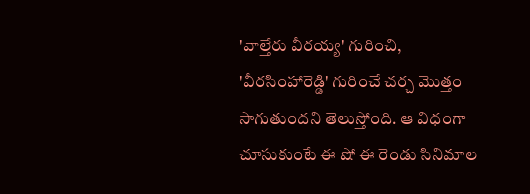'వాల్తేరు వీరయ్య' గురించి, 'వీరసింహారెడ్డి' గురించే చర్చ మొత్తం సాగుతుందని తెలుస్తోంది. ఆ విధంగా చూసుకుంటే ఈ షో ఈ రెండు సినిమాల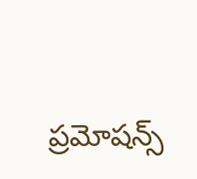ప్రమోషన్స్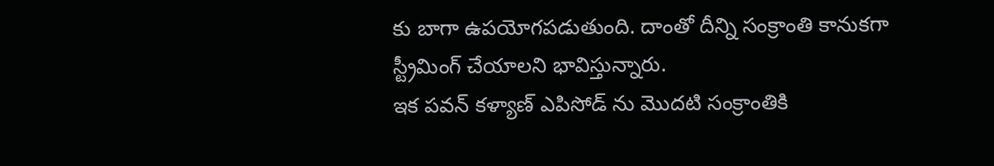కు బాగా ఉపయోగపడుతుంది. దాంతో దీన్ని సంక్రాంతి కానుకగా స్ట్రీమింగ్ చేయాలని భావిస్తున్నారు.
ఇక పవన్ కళ్యాణ్ ఎపిసోడ్ ను మొదటి సంక్రాంతికి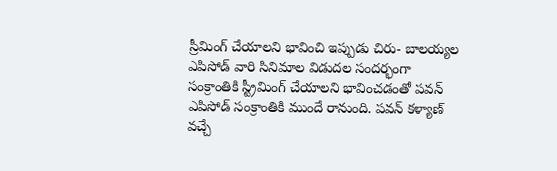స్రీమింగ్ చేయాలని భావించి ఇప్పుడు చిరు- బాలయ్యల ఎపిసోడ్ వారి సినిమాల విడుదల సందర్భంగా సంక్రాంతికి స్ట్రీమింగ్ చేయాలని భావించడంతో పవన్ ఎపిసోడ్ సంక్రాంతికి ముందే రానుంది. పవన్ కళ్యాణ్ వచ్చే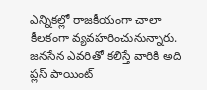ఎన్నికల్లో రాజకీయంగా చాలా కీలకంగా వ్యవహరించునున్నారు. జనసేన ఎవరితో కలిస్తే వారికి అది ప్లస్ పాయింట్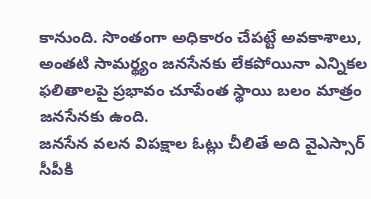కానుంది. సొంతంగా అధికారం చేపట్టే అవకాశాలు, అంతటి సామర్థ్యం జనసేనకు లేకపోయినా ఎన్నికల ఫలితాలపై ప్రభావం చూపేంత స్థాయి బలం మాత్రం జనసేనకు ఉంది.
జనసేన వలన విపక్షాల ఓట్లు చీలితే అది వైఎస్సార్ సీపీకి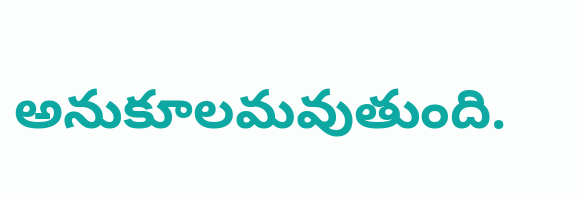అనుకూలమవుతుంది.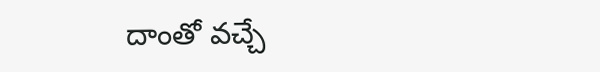దాంతో వచ్చే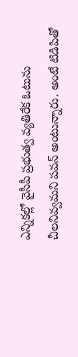ఎన్నికల్లో వైసీపీ ప్రభుత్వ వ్యతిరేక ఓటును చీలనివ్వమని పవన్ అంటున్నారు. అంటే టిడిపితో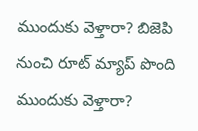ముందుకు వెళ్తారా? బిజెపి నుంచి రూట్ మ్యాప్ పొంది ముందుకు వెళ్తారా?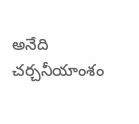అనేది చర్చనీయాంశం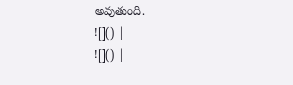అవుతుంది.
![]() |
![]() |